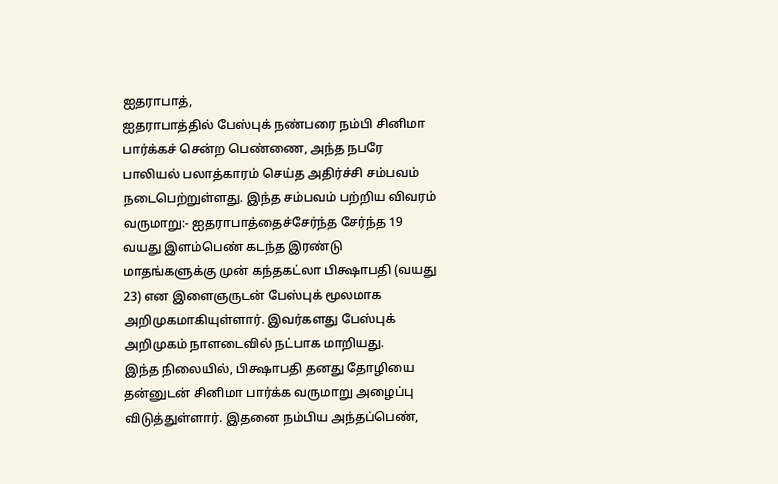ஐதராபாத்,
ஐதராபாத்தில் பேஸ்புக் நண்பரை நம்பி சினிமா பார்க்கச் சென்ற பெண்ணை, அந்த நபரே பாலியல் பலாத்காரம் செய்த அதிர்ச்சி சம்பவம் நடைபெற்றுள்ளது. இந்த சம்பவம் பற்றிய விவரம் வருமாறு:- ஐதராபாத்தைச்சேர்ந்த சேர்ந்த 19 வயது இளம்பெண் கடந்த இரண்டு மாதங்களுக்கு முன் கந்தகட்லா பிக்ஷாபதி (வயது 23) என இளைஞருடன் பேஸ்புக் மூலமாக அறிமுகமாகியுள்ளார். இவர்களது பேஸ்புக் அறிமுகம் நாளடைவில் நட்பாக மாறியது.
இந்த நிலையில், பிக்ஷாபதி தனது தோழியை தன்னுடன் சினிமா பார்க்க வருமாறு அழைப்பு விடுத்துள்ளார். இதனை நம்பிய அந்தப்பெண்,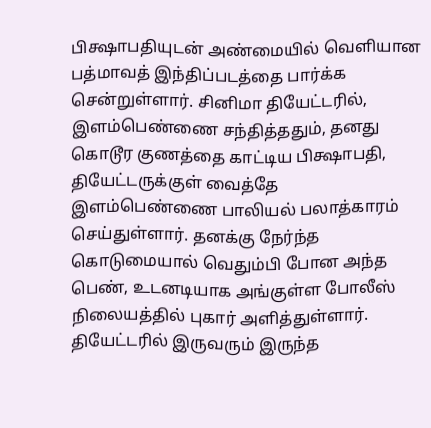பிக்ஷாபதியுடன் அண்மையில் வெளியான பத்மாவத் இந்திப்படத்தை பார்க்க சென்றுள்ளார். சினிமா தியேட்டரில், இளம்பெண்ணை சந்தித்ததும், தனது கொடூர குணத்தை காட்டிய பிக்ஷாபதி, தியேட்டருக்குள் வைத்தே இளம்பெண்ணை பாலியல் பலாத்காரம் செய்துள்ளார். தனக்கு நேர்ந்த கொடுமையால் வெதும்பி போன அந்த பெண், உடனடியாக அங்குள்ள போலீஸ் நிலையத்தில் புகார் அளித்துள்ளார். தியேட்டரில் இருவரும் இருந்த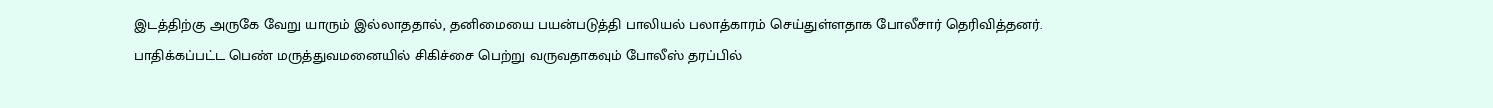இடத்திற்கு அருகே வேறு யாரும் இல்லாததால், தனிமையை பயன்படுத்தி பாலியல் பலாத்காரம் செய்துள்ளதாக போலீசார் தெரிவித்தனர். பாதிக்கப்பட்ட பெண் மருத்துவமனையில் சிகிச்சை பெற்று வருவதாகவும் போலீஸ் தரப்பில்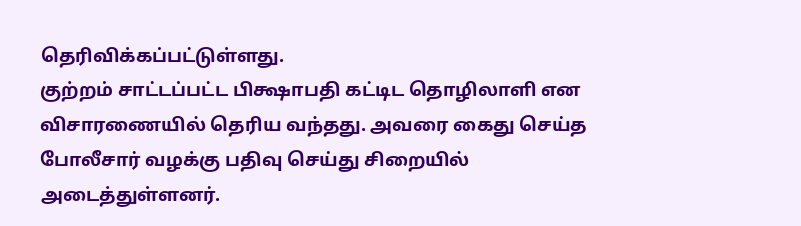தெரிவிக்கப்பட்டுள்ளது.
குற்றம் சாட்டப்பட்ட பிக்ஷாபதி கட்டிட தொழிலாளி என விசாரணையில் தெரிய வந்தது. அவரை கைது செய்த போலீசார் வழக்கு பதிவு செய்து சிறையில் அடைத்துள்ளனர்.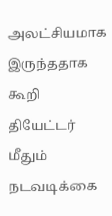அலட்சியமாக இருந்ததாக கூறி தியேட்டர் மீதும் நடவடிக்கை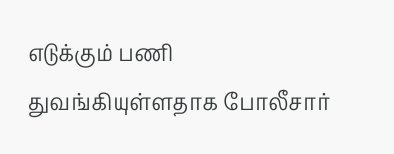எடுக்கும் பணி துவங்கியுள்ளதாக போலீசார்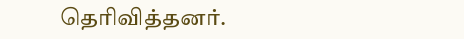தெரிவித்தனர்.